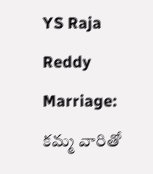YS Raja Reddy Marriage: కమ్మ వారితో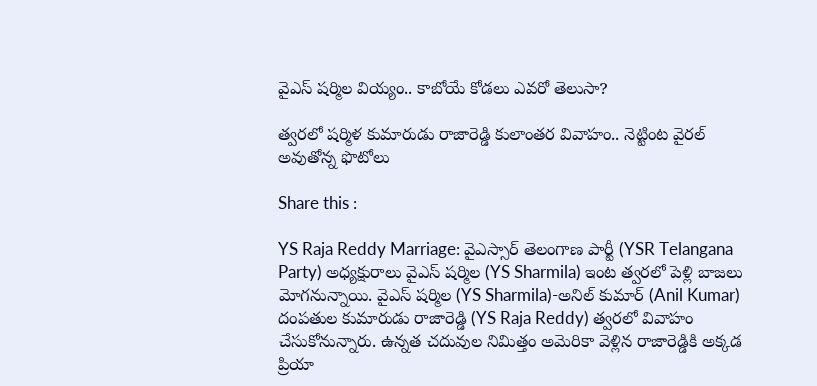వైఎస్‌ షర్మిల వియ్యం.. కాబోయే కోడలు ఎవరో తెలుసా?

త్వరలో షర్మిళ కుమారుడు రాజారెడ్డి కులాంతర వివాహం.. నెట్టింట వైరల్ అవుతోన్న ఫొటోలు

Share this :

YS Raja Reddy Marriage: వైఎస్సార్ తెలంగాణ పార్టీ (YSR Telangana Party) అధ్యక్షురాలు వైఎస్ షర్మిల (YS Sharmila) ఇంట త్వరలో పెళ్లి బాజలు మోగనున్నాయి. వైఎస్ షర్మిల (YS Sharmila)-అనిల్ కుమార్ (Anil Kumar) దంపతుల కుమారుడు రాజారెడ్డి (YS Raja Reddy) త్వరలో వివాహం చేసుకోనున్నారు. ఉన్నత చదువుల నిమిత్తం అమెరికా వెళ్లిన రాజారెడ్డికి అక్కడ ప్రియా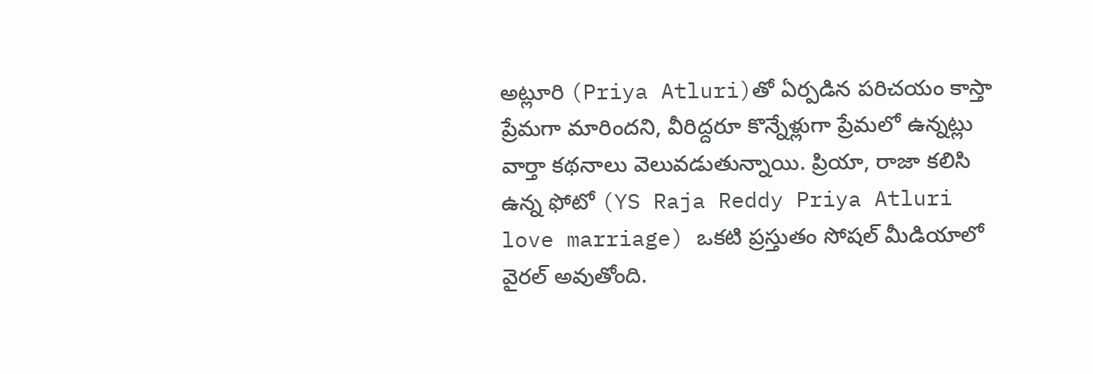అట్లూరి (Priya Atluri)తో ఏర్పడిన పరిచయం కాస్తా ప్రేమగా మారిందని, వీరిద్దరూ కొన్నేళ్లుగా ప్రేమలో ఉన్నట్లు వార్తా కథనాలు వెలువడుతున్నాయి. ప్రియా, రాజా కలిసి ఉన్న ఫోటో (YS Raja Reddy Priya Atluri love marriage) ఒకటి ప్రస్తుతం సోషల్ మీడియాలో వైరల్ అవుతోంది.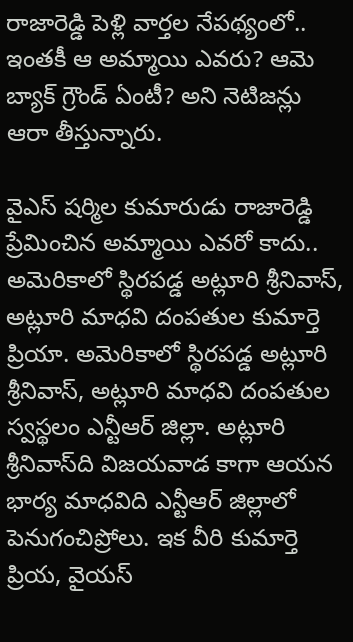రాజారెడ్డి పెళ్లి వార్తల నేపథ్యంలో.. ఇంతకీ ఆ అమ్మాయి ఎవరు? ఆమె బ్యాక్‌ గ్రౌండ్‌ ఏంటీ? అని నెటిజన్లు ఆరా తీస్తున్నారు.

వైఎస్ షర్మిల కుమారుడు రాజారెడ్డి ప్రేమించిన అమ్మాయి ఎవరో కాదు.. అమెరికాలో స్థిరపడ్డ అట్లూరి శ్రీనివాస్, అట్లూరి మాధవి దంపతుల కుమార్తె ప్రియా. అమెరికాలో స్థిరపడ్డ అట్లూరి శ్రీనివాస్, అట్లూరి మాధవి దంపతుల స్వస్థలం ఎన్టీఆర్ జిల్లా. అట్లూరి శ్రీనివాస్‌ది విజయవాడ కాగా ఆయన భార్య మాధవిది ఎన్టీఆర్ జిల్లాలో పెనుగంచిప్రోలు. ఇక వీరి కుమార్తె ప్రియ, వైయస్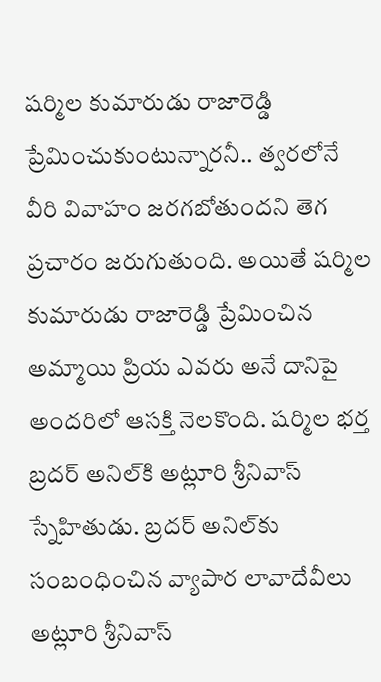షర్మిల కుమారుడు రాజారెడ్డి ప్రేమించుకుంటున్నారనీ.. త్వరలోనే వీరి వివాహం జరగబోతుందని తెగ ప్రచారం జరుగుతుంది. అయితే షర్మిల కుమారుడు రాజారెడ్డి ప్రేమించిన అమ్మాయి ప్రియ ఎవరు అనే దానిపై అందరిలో ఆసక్తి నెలకొంది. షర్మిల భర్త బ్రదర్ అనిల్‌కి అట్లూరి శ్రీనివాస్ స్నేహితుడు. బ్రదర్ అనిల్‌కు సంబంధించిన వ్యాపార లావాదేవీలు అట్లూరి శ్రీనివాస్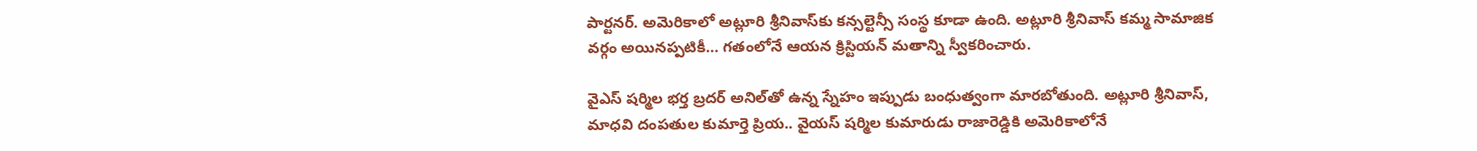పార్టనర్. అమెరికాలో అట్లూరి శ్రీనివాస్‌కు కన్సల్టెన్సీ సంస్థ కూడా ఉంది. అట్లూరి శ్రీనివాస్ కమ్మ సామాజిక వర్గం అయినప్పటికీ… గతంలోనే ఆయన క్రిస్టియన్ మతాన్ని స్వీకరించారు.

వైఎస్ షర్మిల భర్త బ్రదర్ అనిల్‌తో ఉన్న స్నేహం ఇప్పుడు బంధుత్వంగా మారబోతుంది. అట్లూరి శ్రీనివాస్, మాధవి దంపతుల కుమార్తె ప్రియ.. వైయస్ షర్మిల కుమారుడు రాజారెడ్డికి అమెరికాలోనే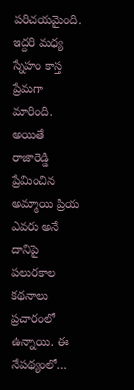పరిచయమైంది. ఇద్దరి మధ్య స్నేహం కాస్త ప్రేమగా మారింది. అయితే రాజారెడ్డి ప్రేమించిన అమ్మాయి ప్రియ ఎవరు అనే దానిపై పలురకాల కథనాలు ప్రచారంలో ఉన్నాయి. ఈ నేపథ్యంలో…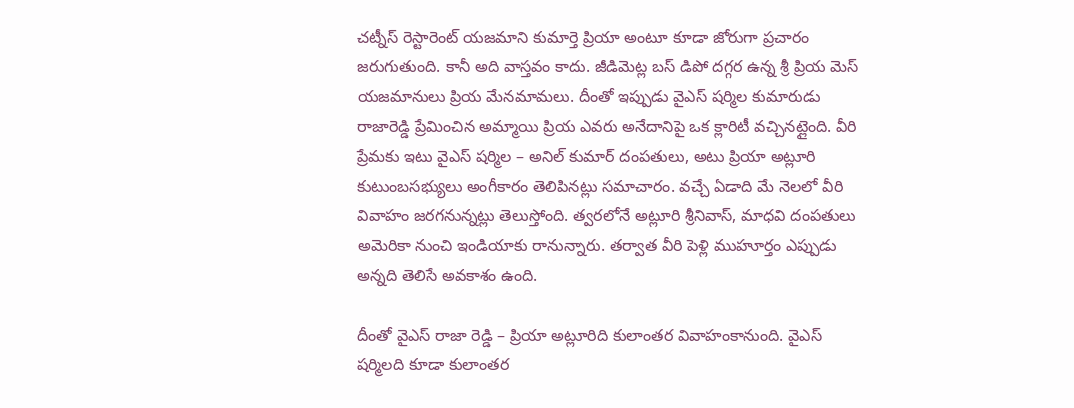చట్నీస్ రెస్టారెంట్ యజమాని కుమార్తె ప్రియా అంటూ కూడా జోరుగా ప్రచారం జరుగుతుంది. కానీ అది వాస్తవం కాదు. జీడిమెట్ల బస్ డిపో దగ్గర ఉన్న శ్రీ ప్రియ మెస్ యజమానులు ప్రియ మేనమామలు. దీంతో ఇప్పుడు వైఎస్ షర్మిల కుమారుడు రాజారెడ్డి ప్రేమించిన అమ్మాయి ప్రియ ఎవరు అనేదానిపై ఒక క్లారిటీ వచ్చినట్లైంది. వీరి ప్రేమకు ఇటు వైఎస్ షర్మిల – అనిల్ కుమార్ దంపతులు, అటు ప్రియా అట్లూరి కుటుంబసభ్యులు అంగీకారం తెలిపినట్లు సమాచారం. వచ్చే ఏడాది మే నెలలో వీరి వివాహం జరగనున్నట్లు తెలుస్తోంది. త్వరలోనే అట్లూరి శ్రీనివాస్, మాధవి దంపతులు అమెరికా నుంచి ఇండియాకు రానున్నారు. తర్వాత వీరి పెళ్లి ముహూర్తం ఎప్పుడు అన్నది తెలిసే అవకాశం ఉంది.

దీంతో వైఎస్ రాజా రెడ్డి – ప్రియా అట్లూరిది కులాంతర వివాహంకానుంది. వైఎస్ షర్మిలది కూడా కులాంతర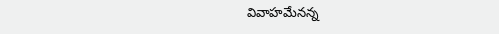వివాహమేనన్న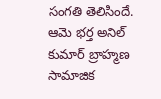సంగతి తెలిసిందే. ఆమె భర్త అనిల్ కుమార్ బ్రాహ్మణ సామాజిక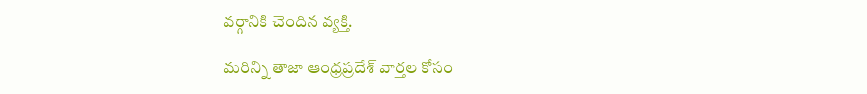వర్గానికి చెందిన వ్యక్తి.

మరిన్ని తాజా ఆంధ్రప్రదేశ్‌ వార్తల కోసం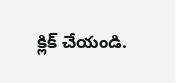క్లిక్‌ చేయండి.